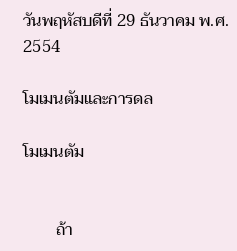วันพฤหัสบดีที่ 29 ธันวาคม พ.ศ. 2554

โมเมนตัมและการดล

โมเมนตัม


        ถ้า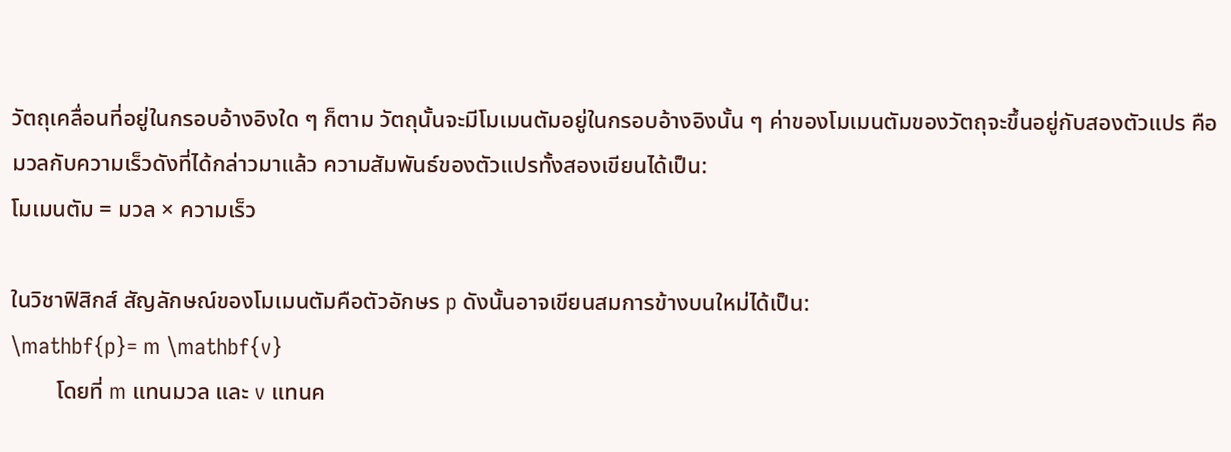วัตถุเคลื่อนที่อยู่ในกรอบอ้างอิงใด ๆ ก็ตาม วัตถุนั้นจะมีโมเมนตัมอยู่ในกรอบอ้างอิงนั้น ๆ ค่าของโมเมนตัมของวัตถุจะขึ้นอยู่กับสองตัวแปร คือมวลกับความเร็วดังที่ได้กล่าวมาแล้ว ความสัมพันธ์ของตัวแปรทั้งสองเขียนได้เป็น:
โมเมนตัม = มวล × ความเร็ว

ในวิชาฟิสิกส์ สัญลักษณ์ของโมเมนตัมคือตัวอักษร p ดังนั้นอาจเขียนสมการข้างบนใหม่ได้เป็น:
\mathbf{p}= m \mathbf{v}
        โดยที่ m แทนมวล และ v แทนค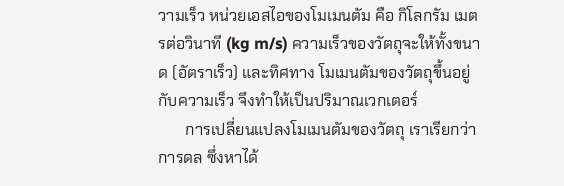วามเร็ว หน่วยเอสไอของโมเมนตัม คือ กิโลกรัม เมตรต่อวินาที (kg m/s) ความเร็วของวัตถุจะให้ทั้งขนาด (อัตราเร็ว) และทิศทาง โมเมนตัมของวัตถุขึ้นอยู่กับความเร็ว จึงทำให้เป็นปริมาณเวกเตอร์
       การเปลี่ยนแปลงโมเมนตัมของวัตถุ เราเรียกว่า การดล ซึ่งหาได้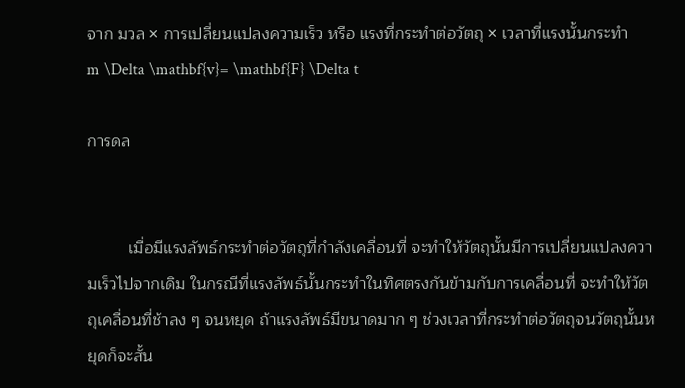จาก มวล × การเปลี่ยนแปลงความเร็ว หรือ แรงที่กระทำต่อวัตถุ × เวลาที่แรงนั้นกระทำ
m \Delta \mathbf{v}= \mathbf{F} \Delta t

การดล


         เมื่อมีแรงลัพธ์กระทำต่อวัตถุที่กำลังเคลื่อนที่ จะทำให้วัตถุนั้นมีการเปลี่ยนแปลงความเร็วไปจากเดิม ในกรณีที่แรงลัพธ์นั้นกระทำในทิศตรงกันข้ามกับการเคลื่อนที่ จะทำให้วัตถุเคลื่อนที่ช้าลง ๆ จนหยุด ถ้าแรงลัพธ์มีขนาดมาก ๆ ช่วงเวลาที่กระทำต่อวัตถุจนวัตถุนั้นหยุดก็จะสั้น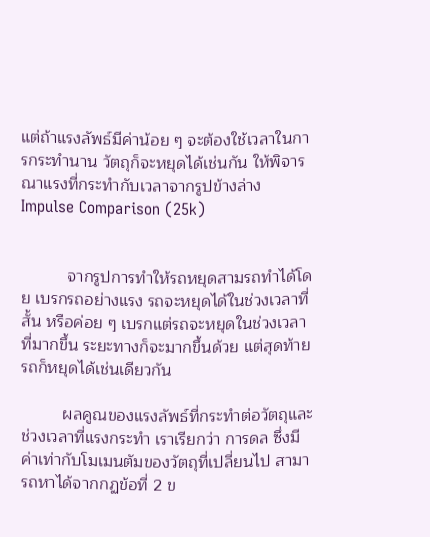แต่ถ้าแรงลัพธ์มีค่าน้อย ๆ จะต้องใช้เวลาในการกระทำนาน วัตถุก็จะหยุดได้เช่นกัน ให้พิจารณาแรงที่กระทำกับเวลาจากรูปข้างล่าง
Impulse Comparison (25k)


          จากรูปการทำให้รถหยุดสามรถทำได้โดย เบรกรถอย่างแรง รถจะหยุดได้ในช่วงเวลาที่สั้น หรือค่อย ๆ เบรกแต่รถจะหยุดในช่วงเวลาที่มากขึ้น ระยะทางก็จะมากขึ้นด้วย แต่สุดท้ายรถก็หยุดได้เช่นเดียวกัน

         ผลคูณของแรงลัพธ์ที่กระทำต่อวัตถุและช่วงเวลาที่แรงกระทำ เราเรียกว่า การดล ซึ่งมีค่าเท่ากับโมเมนตัมของวัตถุที่เปลี่ยนไป สามารถหาได้จากกฏข้อที่ 2 ข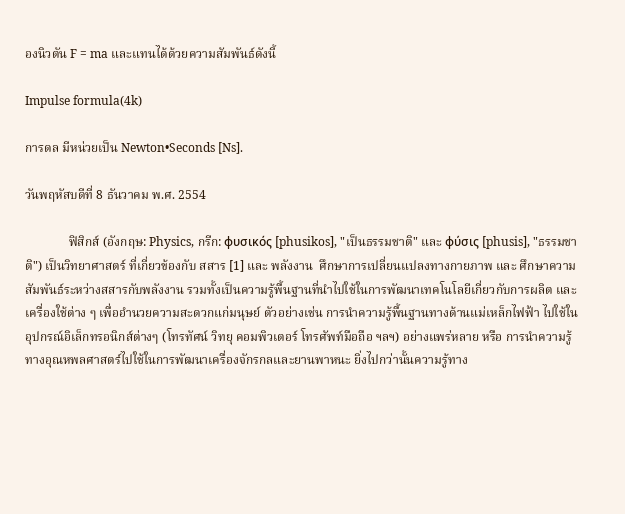องนิวตัน F = ma และแทนได้ด้วยความสัมพันธ์ดังนี้

Impulse formula(4k)

การดล มีหน่วยเป็น Newton•Seconds [Ns].

วันพฤหัสบดีที่ 8 ธันวาคม พ.ศ. 2554

              ฟิสิกส์ (อังกฤษ: Physics, กรีก: φυσικός [phusikos], "เป็นธรรมชาติ" และ φύσις [phusis], "ธรรมชาติ") เป็นวิทยาศาสตร์ ที่เกี่ยวข้องกับ สสาร [1] และ พลังงาน  ศึกษาการเปลี่ยนแปลงทางกายภาพ และ ศึกษาความสัมพันธ์ระหว่างสสารกับพลังงาน รวมทั้งเป็นความรู้พื้นฐานที่นำไปใช้ในการพัฒนาเทคโนโลยีเกี่ยวกับการผลิต และเครื่องใช้ต่าง ๆ เพื่ออำนวยความสะดวกแก่มนุษย์ ตัวอย่างเช่น การนำความรู้พื้นฐานทางด้านแม่เหล็กไฟฟ้า ไปใช้ในอุปกรณ์อิเล็กทรอนิกส์ต่างๆ (โทรทัศน์ วิทยุ คอมพิวเตอร์ โทรศัพท์มือถือ ฯลฯ) อย่างแพร่หลาย หรือ การนำความรู้ทางอุณหพลศาสตร์ไปใช้ในการพัฒนาเครื่องจักรกลและยานพาหนะ ยิ่งไปกว่านั้นความรู้ทาง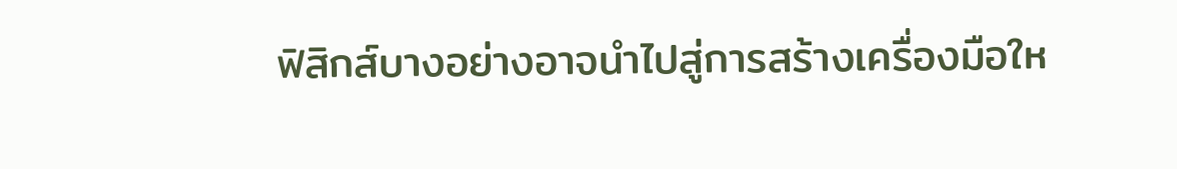ฟิสิกส์บางอย่างอาจนำไปสู่การสร้างเครื่องมือให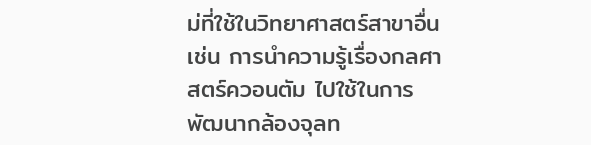ม่ที่ใช้ในวิทยาศาสตร์สาขาอื่น เช่น การนำความรู้เรื่องกลศาสตร์ควอนตัม ไปใช้ในการพัฒนากล้องจุลท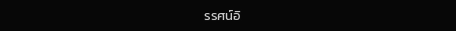รรศน์อิ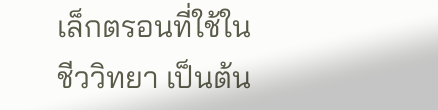เล็กตรอนที่ใช้ในชีววิทยา เป็นต้น